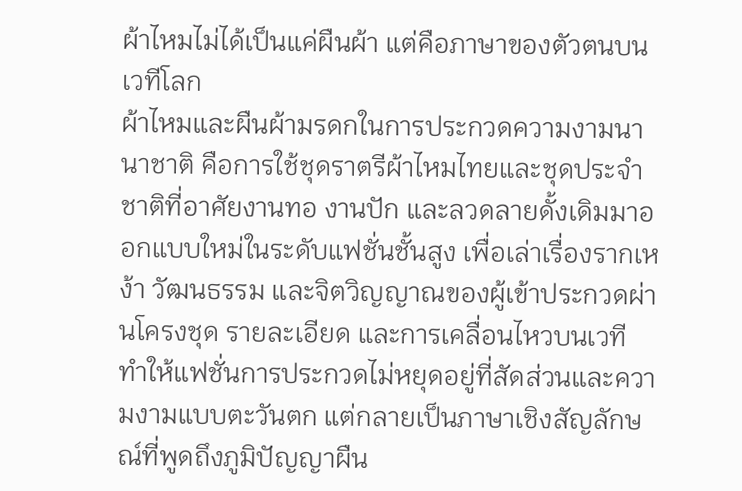ผ้าไหมไม่ได้เป็นแค่ผืนผ้า แต่คือภาษาของตัวตนบนเวทีโลก
ผ้าไหมและผืนผ้ามรดกในการประกวดความงามนานาชาติ คือการใช้ชุดราตรีผ้าไหมไทยและชุดประจำชาติที่อาศัยงานทอ งานปัก และลวดลายดั้งเดิมมาออกแบบใหม่ในระดับแฟชั่นชั้นสูง เพื่อเล่าเรื่องรากเหง้า วัฒนธรรม และจิตวิญญาณของผู้เข้าประกวดผ่านโครงชุด รายละเอียด และการเคลื่อนไหวบนเวที ทำให้แฟชั่นการประกวดไม่หยุดอยู่ที่สัดส่วนและความงามแบบตะวันตก แต่กลายเป็นภาษาเชิงสัญลักษณ์ที่พูดถึงภูมิปัญญาผืน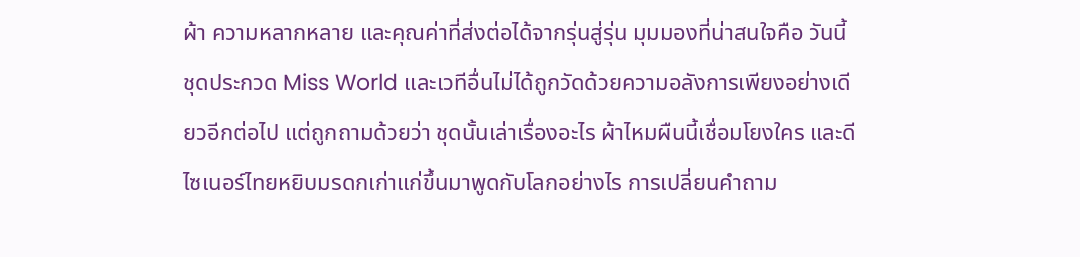ผ้า ความหลากหลาย และคุณค่าที่ส่งต่อได้จากรุ่นสู่รุ่น มุมมองที่น่าสนใจคือ วันนี้ชุดประกวด Miss World และเวทีอื่นไม่ได้ถูกวัดด้วยความอลังการเพียงอย่างเดียวอีกต่อไป แต่ถูกถามด้วยว่า ชุดนั้นเล่าเรื่องอะไร ผ้าไหมผืนนี้เชื่อมโยงใคร และดีไซเนอร์ไทยหยิบมรดกเก่าแก่ขึ้นมาพูดกับโลกอย่างไร การเปลี่ยนคำถาม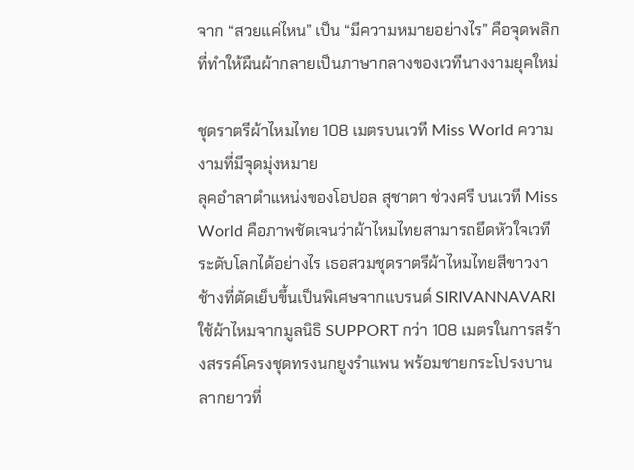จาก “สวยแค่ไหน” เป็น “มีความหมายอย่างไร” คือจุดพลิกที่ทำให้ผืนผ้ากลายเป็นภาษากลางของเวทีนางงามยุคใหม่

ชุดราตรีผ้าไหมไทย 108 เมตรบนเวที Miss World ความงามที่มีจุดมุ่งหมาย
ลุคอำลาตำแหน่งของโอปอล สุชาตา ช่วงศรี บนเวที Miss World คือภาพชัดเจนว่าผ้าไหมไทยสามารถยึดหัวใจเวทีระดับโลกได้อย่างไร เธอสวมชุดราตรีผ้าไหมไทยสีขาวงาช้างที่ตัดเย็บขึ้นเป็นพิเศษจากแบรนด์ SIRIVANNAVARI ใช้ผ้าไหมจากมูลนิธิ SUPPORT กว่า 108 เมตรในการสร้างสรรค์โครงชุดทรงนกยูงรำแพน พร้อมชายกระโปรงบานลากยาวที่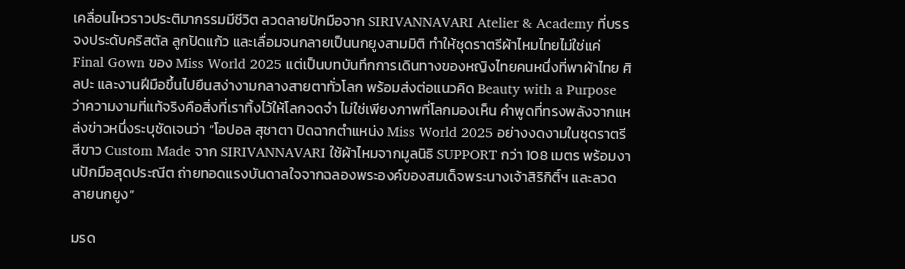เคลื่อนไหวราวประติมากรรมมีชีวิต ลวดลายปักมือจาก SIRIVANNAVARI Atelier & Academy ที่บรรจงประดับคริสตัล ลูกปัดแก้ว และเลื่อมจนกลายเป็นนกยูงสามมิติ ทำให้ชุดราตรีผ้าไหมไทยไม่ใช่แค่ Final Gown ของ Miss World 2025 แต่เป็นบทบันทึกการเดินทางของหญิงไทยคนหนึ่งที่พาผ้าไทย ศิลปะ และงานฝีมือขึ้นไปยืนสง่างามกลางสายตาทั่วโลก พร้อมส่งต่อแนวคิด Beauty with a Purpose ว่าความงามที่แท้จริงคือสิ่งที่เราทิ้งไว้ให้โลกจดจำ ไม่ใช่เพียงภาพที่โลกมองเห็น คำพูดที่ทรงพลังจากแหล่งข่าวหนึ่งระบุชัดเจนว่า “โอปอล สุชาตา ปิดฉากตำแหน่ง Miss World 2025 อย่างงดงามในชุดราตรีสีขาว Custom Made จาก SIRIVANNAVARI ใช้ผ้าไหมจากมูลนิธิ SUPPORT กว่า 108 เมตร พร้อมงานปักมือสุดประณีต ถ่ายทอดแรงบันดาลใจจากฉลองพระองค์ของสมเด็จพระนางเจ้าสิริกิติ์ฯ และลวดลายนกยูง”

มรด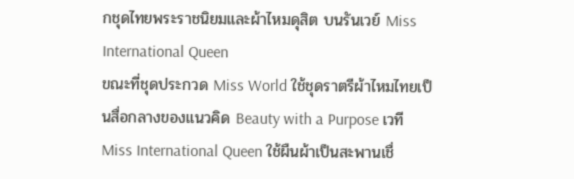กชุดไทยพระราชนิยมและผ้าไหมดุสิต บนรันเวย์ Miss International Queen
ขณะที่ชุดประกวด Miss World ใช้ชุดราตรีผ้าไหมไทยเป็นสื่อกลางของแนวคิด Beauty with a Purpose เวที Miss International Queen ใช้ผืนผ้าเป็นสะพานเชื่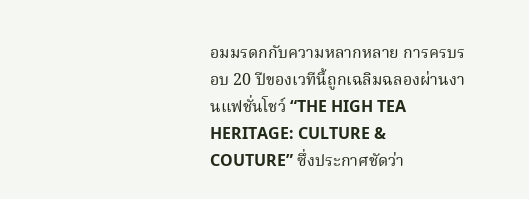อมมรดกกับความหลากหลาย การครบรอบ 20 ปีของเวทีนี้ถูกเฉลิมฉลองผ่านงานแฟชั่นโชว์ “THE HIGH TEA HERITAGE: CULTURE & COUTURE” ซึ่งประกาศชัดว่า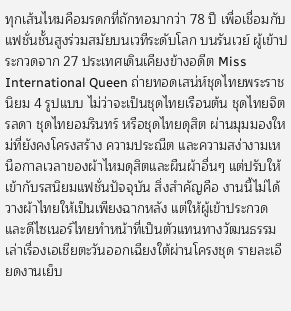ทุกเส้นไหมคือมรดกที่ถักทอมากว่า 78 ปี เพื่อเชื่อมกับแฟชั่นชั้นสูงร่วมสมัยบนเวทีระดับโลก บนรันเวย์ ผู้เข้าประกวดจาก 27 ประเทศเดินเคียงข้างอดีต Miss International Queen ถ่ายทอดเสน่ห์ชุดไทยพระราชนิยม 4 รูปแบบ ไม่ว่าจะเป็นชุดไทยเรือนต้น ชุดไทยจิตรลดา ชุดไทยอมรินทร์ หรือชุดไทยดุสิต ผ่านมุมมองใหม่ที่ยังคงโครงสร้าง ความประณีต และความสง่างามเหนือกาลเวลาของผ้าไหมดุสิตและผืนผ้าอื่นๆ แต่ปรับให้เข้ากับรสนิยมแฟชั่นปัจจุบัน สิ่งสำคัญคือ งานนี้ไม่ได้วางผ้าไทยให้เป็นเพียงฉากหลัง แต่ให้ผู้เข้าประกวดและดีไซเนอร์ไทยทำหน้าที่เป็นตัวแทนทางวัฒนธรรม เล่าเรื่องเอเชียตะวันออกเฉียงใต้ผ่านโครงชุด รายละเอียดงานเย็บ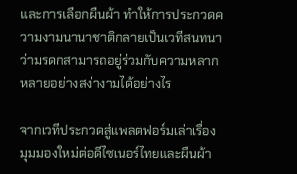และการเลือกผืนผ้า ทำให้การประกวดความงามนานาชาติกลายเป็นเวทีสนทนาว่ามรดกสามารถอยู่ร่วมกับความหลากหลายอย่างสง่างามได้อย่างไร

จากเวทีประกวดสู่แพลตฟอร์มเล่าเรื่อง มุมมองใหม่ต่อดีไซเนอร์ไทยและผืนผ้า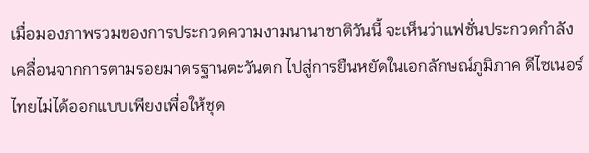เมื่อมองภาพรวมของการประกวดความงามนานาชาติวันนี้ จะเห็นว่าแฟชั่นประกวดกำลังเคลื่อนจากการตามรอยมาตรฐานตะวันตก ไปสู่การยืนหยัดในเอกลักษณ์ภูมิภาค ดีไซเนอร์ไทยไม่ได้ออกแบบเพียงเพื่อให้ชุด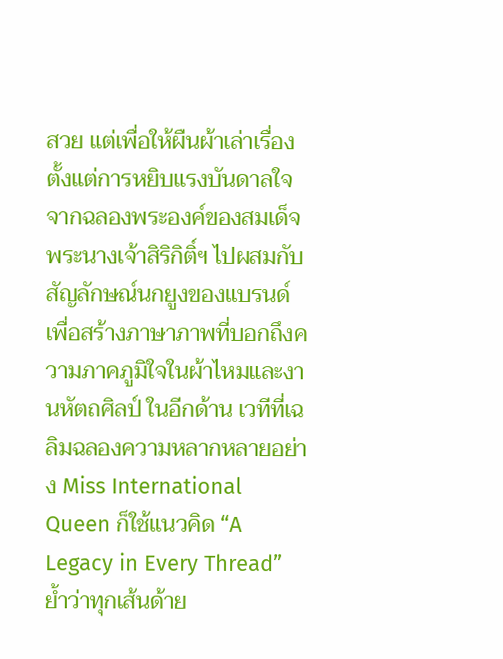สวย แต่เพื่อให้ผืนผ้าเล่าเรื่อง ตั้งแต่การหยิบแรงบันดาลใจจากฉลองพระองค์ของสมเด็จพระนางเจ้าสิริกิติ์ฯ ไปผสมกับสัญลักษณ์นกยูงของแบรนด์ เพื่อสร้างภาษาภาพที่บอกถึงความภาคภูมิใจในผ้าไหมและงานหัตถศิลป์ ในอีกด้าน เวทีที่เฉลิมฉลองความหลากหลายอย่าง Miss International Queen ก็ใช้แนวคิด “A Legacy in Every Thread” ย้ำว่าทุกเส้นด้าย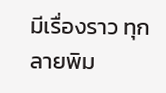มีเรื่องราว ทุกลายพิม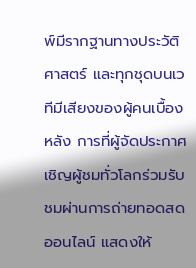พ์มีรากฐานทางประวัติศาสตร์ และทุกชุดบนเวทีมีเสียงของผู้คนเบื้องหลัง การที่ผู้จัดประกาศเชิญผู้ชมทั่วโลกร่วมรับชมผ่านการถ่ายทอดสดออนไลน์ แสดงให้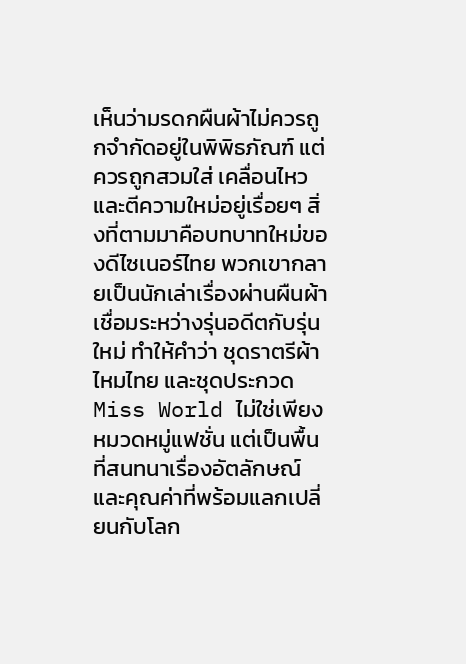เห็นว่ามรดกผืนผ้าไม่ควรถูกจำกัดอยู่ในพิพิธภัณฑ์ แต่ควรถูกสวมใส่ เคลื่อนไหว และตีความใหม่อยู่เรื่อยๆ สิ่งที่ตามมาคือบทบาทใหม่ของดีไซเนอร์ไทย พวกเขากลายเป็นนักเล่าเรื่องผ่านผืนผ้า เชื่อมระหว่างรุ่นอดีตกับรุ่นใหม่ ทำให้คำว่า ชุดราตรีผ้าไหมไทย และชุดประกวด Miss World ไม่ใช่เพียงหมวดหมู่แฟชั่น แต่เป็นพื้นที่สนทนาเรื่องอัตลักษณ์และคุณค่าที่พร้อมแลกเปลี่ยนกับโลก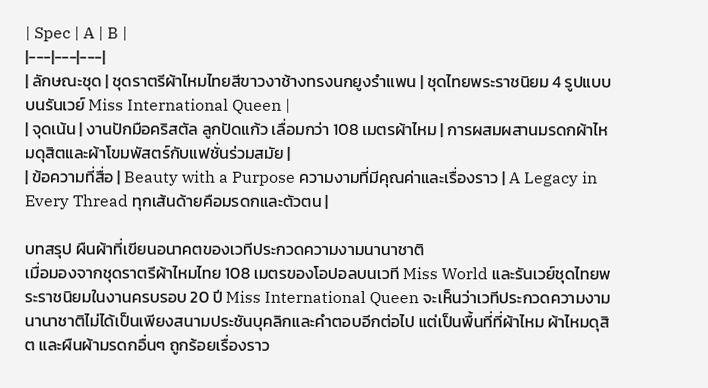| Spec | A | B |
|---|---|---|
| ลักษณะชุด | ชุดราตรีผ้าไหมไทยสีขาวงาช้างทรงนกยูงรำแพน | ชุดไทยพระราชนิยม 4 รูปแบบบนรันเวย์ Miss International Queen |
| จุดเน้น | งานปักมือคริสตัล ลูกปัดแก้ว เลื่อมกว่า 108 เมตรผ้าไหม | การผสมผสานมรดกผ้าไหมดุสิตและผ้าโขมพัสตร์กับแฟชั่นร่วมสมัย |
| ข้อความที่สื่อ | Beauty with a Purpose ความงามที่มีคุณค่าและเรื่องราว | A Legacy in Every Thread ทุกเส้นด้ายคือมรดกและตัวตน |

บทสรุป ผืนผ้าที่เขียนอนาคตของเวทีประกวดความงามนานาชาติ
เมื่อมองจากชุดราตรีผ้าไหมไทย 108 เมตรของโอปอลบนเวที Miss World และรันเวย์ชุดไทยพระราชนิยมในงานครบรอบ 20 ปี Miss International Queen จะเห็นว่าเวทีประกวดความงามนานาชาติไม่ได้เป็นเพียงสนามประชันบุคลิกและคำตอบอีกต่อไป แต่เป็นพื้นที่ที่ผ้าไหม ผ้าไหมดุสิต และผืนผ้ามรดกอื่นๆ ถูกร้อยเรื่องราว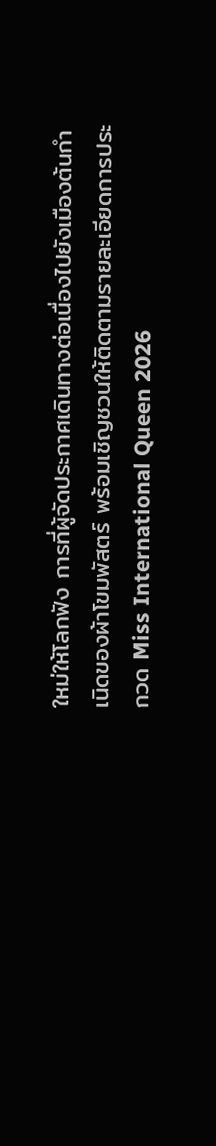ใหม่ให้โลกฟัง การที่ผู้จัดประกาศเดินทางต่อเนื่องไปยังเมืองต้นกำเนิดของผ้าโขมพัสตร์ พร้อมเชิญชวนให้ติดตามรายละเอียดการประกวด Miss International Queen 2026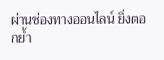ผ่านช่องทางออนไลน์ ยิ่งตอกย้ำ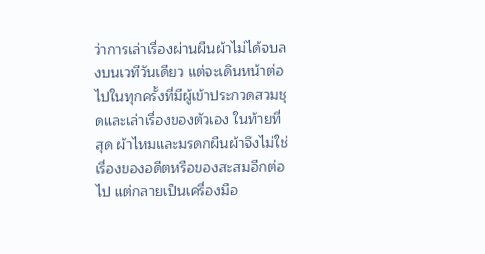ว่าการเล่าเรื่องผ่านผืนผ้าไม่ได้จบลงบนเวทีวันเดียว แต่จะเดินหน้าต่อไปในทุกครั้งที่มีผู้เข้าประกวดสวมชุดและเล่าเรื่องของตัวเอง ในท้ายที่สุด ผ้าไหมและมรดกผืนผ้าจึงไม่ใช่เรื่องของอดีตหรือของสะสมอีกต่อไป แต่กลายเป็นเครื่องมือ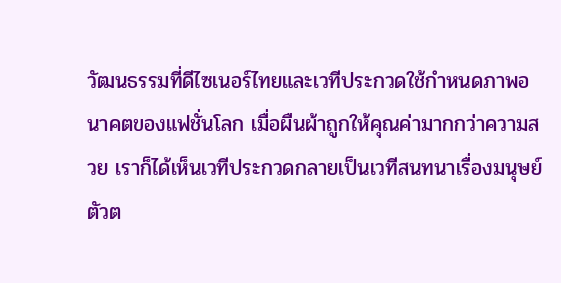วัฒนธรรมที่ดีไซเนอร์ไทยและเวทีประกวดใช้กำหนดภาพอนาคตของแฟชั่นโลก เมื่อผืนผ้าถูกให้คุณค่ามากกว่าความสวย เราก็ได้เห็นเวทีประกวดกลายเป็นเวทีสนทนาเรื่องมนุษย์ ตัวต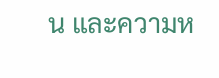น และความห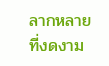ลากหลายที่งดงาม